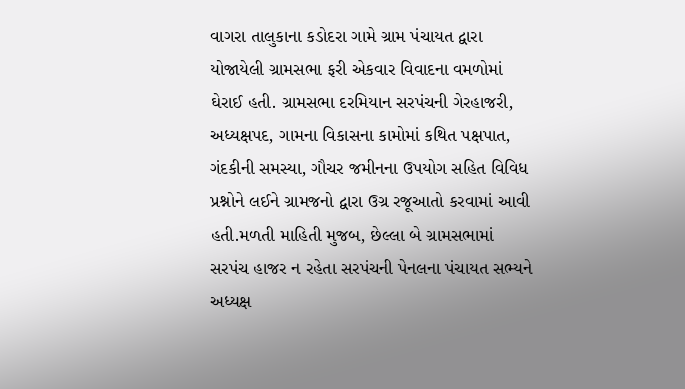વાગરા તાલુકાના કડોદરા ગામે ગ્રામ પંચાયત દ્વારા યોજાયેલી ગ્રામસભા ફરી એકવાર વિવાદના વમળોમાં ઘેરાઈ હતી. ગ્રામસભા દરમિયાન સરપંચની ગેરહાજરી, અધ્યક્ષપદ, ગામના વિકાસના કામોમાં કથિત પક્ષપાત, ગંદકીની સમસ્યા, ગૌચર જમીનના ઉપયોગ સહિત વિવિધ પ્રશ્નોને લઈને ગ્રામજનો દ્વારા ઉગ્ર રજૂઆતો કરવામાં આવી હતી.મળતી માહિતી મુજબ, છેલ્લા બે ગ્રામસભામાં સરપંચ હાજર ન રહેતા સરપંચની પેનલના પંચાયત સભ્યને અધ્યક્ષ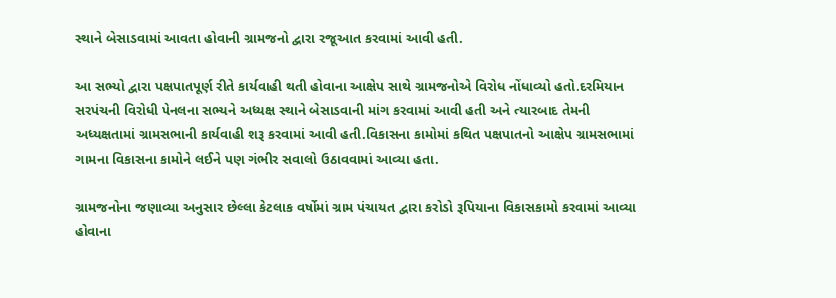સ્થાને બેસાડવામાં આવતા હોવાની ગ્રામજનો દ્વારા રજૂઆત કરવામાં આવી હતી.

આ સભ્યો દ્વારા પક્ષપાતપૂર્ણ રીતે કાર્યવાહી થતી હોવાના આક્ષેપ સાથે ગ્રામજનોએ વિરોધ નોંધાવ્યો હતો.દરમિયાન સરપંચની વિરોધી પેનલના સભ્યને અધ્યક્ષ સ્થાને બેસાડવાની માંગ કરવામાં આવી હતી અને ત્યારબાદ તેમની અધ્યક્ષતામાં ગ્રામસભાની કાર્યવાહી શરૂ કરવામાં આવી હતી.વિકાસના કામોમાં કથિત પક્ષપાતનો આક્ષેપ ગ્રામસભામાં ગામના વિકાસના કામોને લઈને પણ ગંભીર સવાલો ઉઠાવવામાં આવ્યા હતા.

ગ્રામજનોના જણાવ્યા અનુસાર છેલ્લા કેટલાક વર્ષોમાં ગ્રામ પંચાયત દ્વારા કરોડો રૂપિયાના વિકાસકામો કરવામાં આવ્યા હોવાના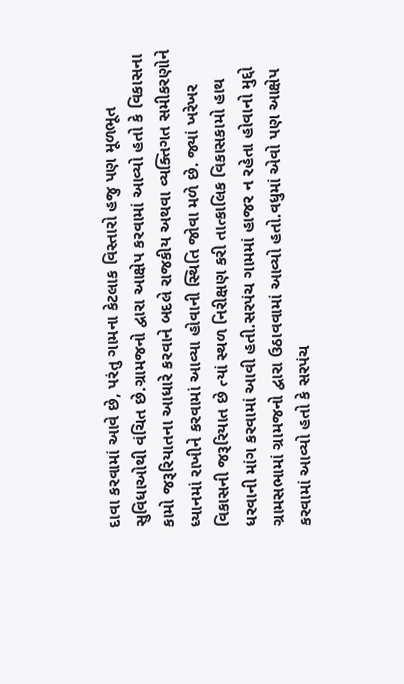દાવા કરવામાં આવે છે, પરંતુ ગામના કેટલાક વિસ્તારો હજુ પણ મૂળભૂત સુવિધાઓથી વંચિત છે.ગ્રામજનો દ્વારા આક્ષેપ કરવામાં આવ્યો હતો કે વિકાસના કામો જરૂરિયાતના આધારે કરવાને બદલે રાજકીય અથવા વ્યક્તિગત સમીકરણોને ધ્યાનમાં રાખીને કરવામાં આવ્યા હોવાની સ્થિતિ જોવા મળે છે. જ્યાં ખરેખર વિકાસની જરૂરિયાત છે ત્યાં સ્થળ નિરીક્ષણ કરી તાત્કાલિક વિકાસકામો હાથ ધરવાની માંગ કરવામાં આવી હતી.સરપંચ ગામમાં હાજર ન રહેતા હોવાનો મુદ્દો ગ્રામસભામાં ગ્રામજનો દ્વારા ઉઠાવવામાં આવ્યો હતો.વધુમાં એવો પણ આક્ષેપ કરવામાં આવ્યો હતો કે સરપંચ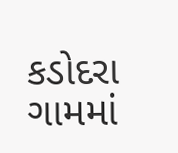કડોદરા ગામમાં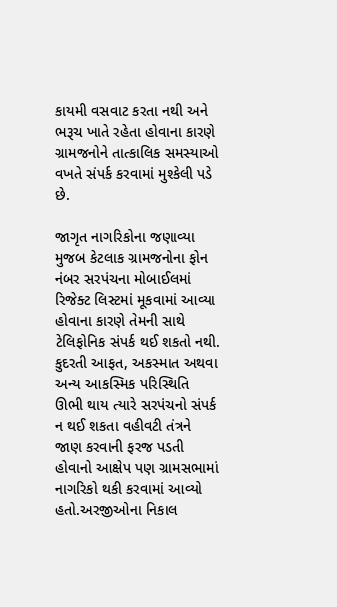કાયમી વસવાટ કરતા નથી અને ભરૂચ ખાતે રહેતા હોવાના કારણે ગ્રામજનોને તાત્કાલિક સમસ્યાઓ વખતે સંપર્ક કરવામાં મુશ્કેલી પડે છે.

જાગૃત નાગરિકોના જણાવ્યા મુજબ કેટલાક ગ્રામજનોના ફોન નંબર સરપંચના મોબાઈલમાં રિજેક્ટ લિસ્ટમાં મૂકવામાં આવ્યા હોવાના કારણે તેમની સાથે ટેલિફોનિક સંપર્ક થઈ શકતો નથી. કુદરતી આફત, અકસ્માત અથવા અન્ય આકસ્મિક પરિસ્થિતિ ઊભી થાય ત્યારે સરપંચનો સંપર્ક ન થઈ શકતા વહીવટી તંત્રને જાણ કરવાની ફરજ પડતી હોવાનો આક્ષેપ પણ ગ્રામસભામાં નાગરિકો થકી કરવામાં આવ્યો હતો.અરજીઓના નિકાલ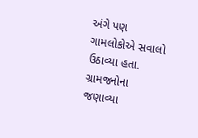અંગે પણ ગામલોકોએ સવાલો ઉઠાવ્યા હતા. ગ્રામજનોના જણાવ્યા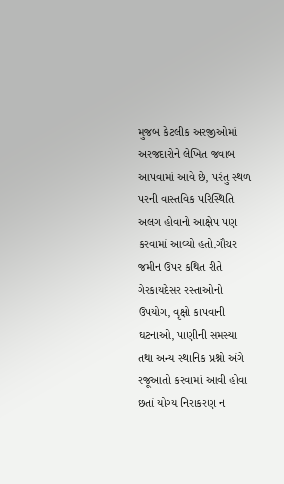મુજબ કેટલીક અરજીઓમાં અરજદારોને લેખિત જવાબ આપવામાં આવે છે, પરંતુ સ્થળ પરની વાસ્તવિક પરિસ્થિતિ અલગ હોવાનો આક્ષેપ પણ કરવામાં આવ્યો હતો.ગૌચર જમીન ઉપર કથિત રીતે ગેરકાયદેસર રસ્તાઓનો ઉપયોગ, વૃક્ષો કાપવાની ઘટનાઓ, પાણીની સમસ્યા તથા અન્ય સ્થાનિક પ્રશ્નો અંગે રજૂઆતો કરવામાં આવી હોવા છતાં યોગ્ય નિરાકરણ ન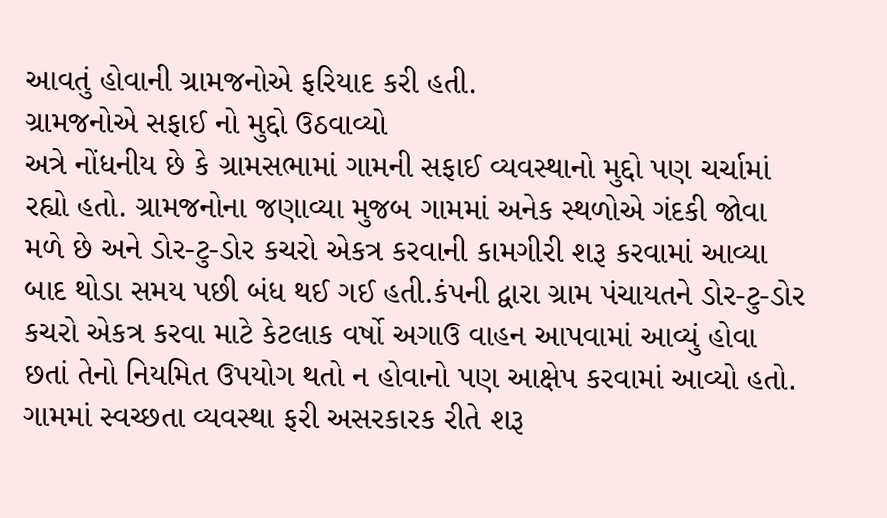આવતું હોવાની ગ્રામજનોએ ફરિયાદ કરી હતી.
ગ્રામજનોએ સફાઈ નો મુદ્દો ઉઠવાવ્યો
અત્રે નોંધનીય છે કે ગ્રામસભામાં ગામની સફાઈ વ્યવસ્થાનો મુદ્દો પણ ચર્ચામાં રહ્યો હતો. ગ્રામજનોના જણાવ્યા મુજબ ગામમાં અનેક સ્થળોએ ગંદકી જોવા મળે છે અને ડોર-ટુ-ડોર કચરો એકત્ર કરવાની કામગીરી શરૂ કરવામાં આવ્યા બાદ થોડા સમય પછી બંધ થઈ ગઈ હતી.કંપની દ્વારા ગ્રામ પંચાયતને ડોર-ટુ-ડોર કચરો એકત્ર કરવા માટે કેટલાક વર્ષો અગાઉ વાહન આપવામાં આવ્યું હોવા છતાં તેનો નિયમિત ઉપયોગ થતો ન હોવાનો પણ આક્ષેપ કરવામાં આવ્યો હતો. ગામમાં સ્વચ્છતા વ્યવસ્થા ફરી અસરકારક રીતે શરૂ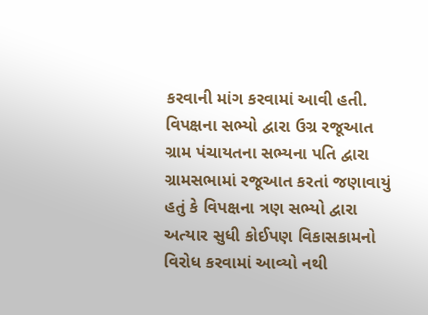કરવાની માંગ કરવામાં આવી હતી.
વિપક્ષના સભ્યો દ્વારા ઉગ્ર રજૂઆત
ગ્રામ પંચાયતના સભ્યના પતિ દ્વારા ગ્રામસભામાં રજૂઆત કરતાં જણાવાયું હતું કે વિપક્ષના ત્રણ સભ્યો દ્વારા અત્યાર સુધી કોઈપણ વિકાસકામનો વિરોધ કરવામાં આવ્યો નથી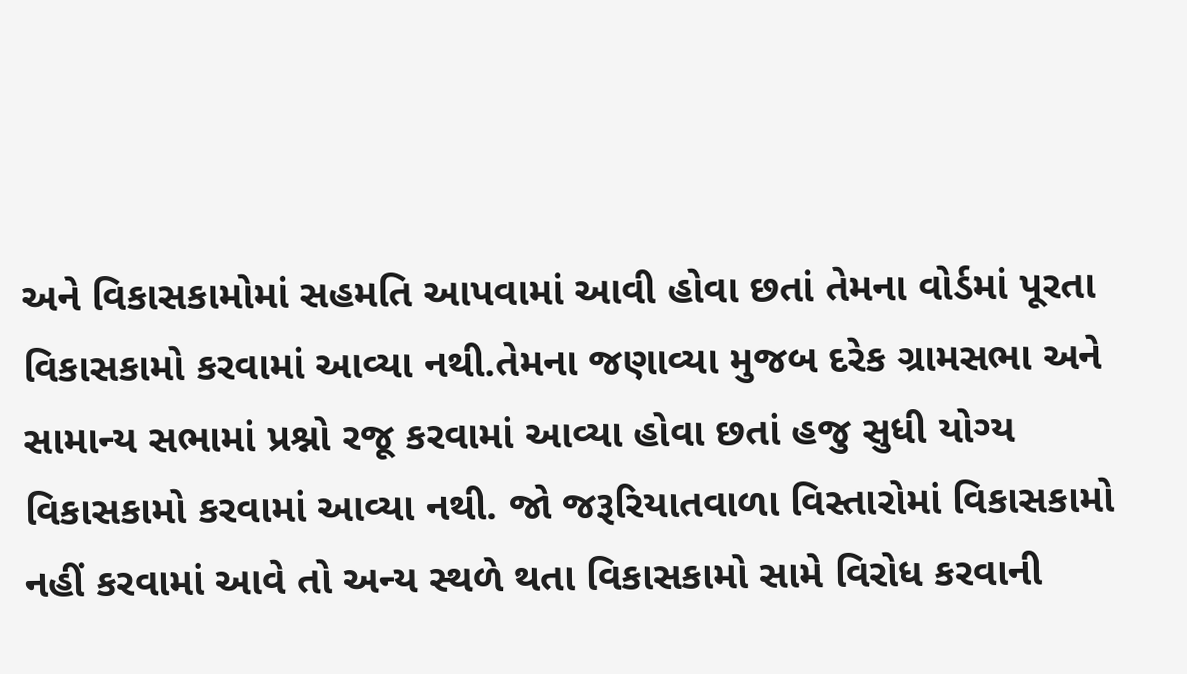અને વિકાસકામોમાં સહમતિ આપવામાં આવી હોવા છતાં તેમના વોર્ડમાં પૂરતા વિકાસકામો કરવામાં આવ્યા નથી.તેમના જણાવ્યા મુજબ દરેક ગ્રામસભા અને સામાન્ય સભામાં પ્રશ્નો રજૂ કરવામાં આવ્યા હોવા છતાં હજુ સુધી યોગ્ય વિકાસકામો કરવામાં આવ્યા નથી. જો જરૂરિયાતવાળા વિસ્તારોમાં વિકાસકામો નહીં કરવામાં આવે તો અન્ય સ્થળે થતા વિકાસકામો સામે વિરોધ કરવાની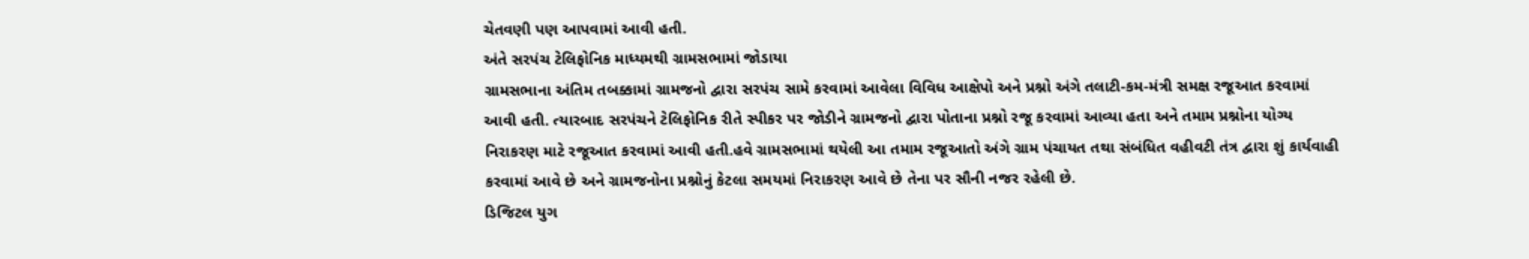ચેતવણી પણ આપવામાં આવી હતી.
અંતે સરપંચ ટેલિફોનિક માધ્યમથી ગ્રામસભામાં જોડાયા
ગ્રામસભાના અંતિમ તબક્કામાં ગ્રામજનો દ્વારા સરપંચ સામે કરવામાં આવેલા વિવિધ આક્ષેપો અને પ્રશ્નો અંગે તલાટી-કમ-મંત્રી સમક્ષ રજૂઆત કરવામાં આવી હતી. ત્યારબાદ સરપંચને ટેલિફોનિક રીતે સ્પીકર પર જોડીને ગ્રામજનો દ્વારા પોતાના પ્રશ્નો રજૂ કરવામાં આવ્યા હતા અને તમામ પ્રશ્નોના યોગ્ય નિરાકરણ માટે રજૂઆત કરવામાં આવી હતી.હવે ગ્રામસભામાં થયેલી આ તમામ રજૂઆતો અંગે ગ્રામ પંચાયત તથા સંબંધિત વહીવટી તંત્ર દ્વારા શું કાર્યવાહી કરવામાં આવે છે અને ગ્રામજનોના પ્રશ્નોનું કેટલા સમયમાં નિરાકરણ આવે છે તેના પર સૌની નજર રહેલી છે.
ડિજિટલ યુગ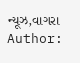ન્યૂઝ,વાગરા
Author: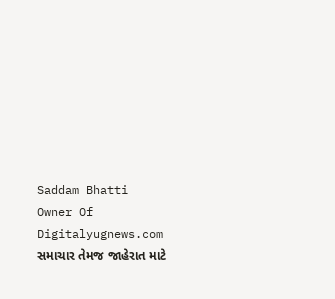Saddam Bhatti
Owner Of Digitalyugnews.com સમાચાર તેમજ જાહેરાત માટે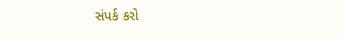સંપર્ક કરો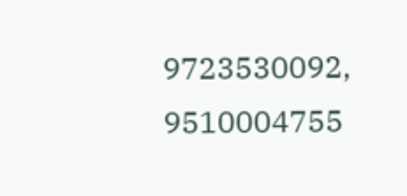9723530092, 9510004755